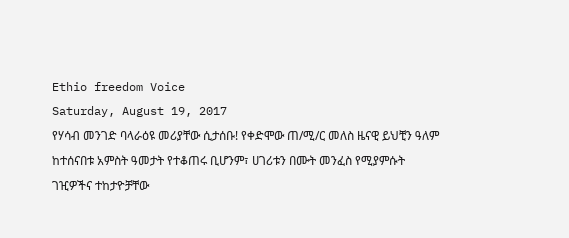Ethio freedom Voice
Saturday, August 19, 2017
የሃሳብ መንገድ ባላራዕዩ መሪያቸው ሲታሰቡ! የቀድሞው ጠ/ሚ/ር መለስ ዜናዊ ይህቺን ዓለም ከተሰናበቱ አምስት ዓመታት የተቆጠሩ ቢሆንም፣ ሀገሪቱን በሙት መንፈስ የሚያምሱት ገዢዎችና ተከታዮቻቸው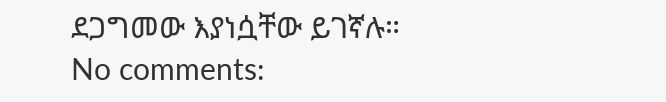ደጋግመው እያነሷቸው ይገኛሉ።
No comments: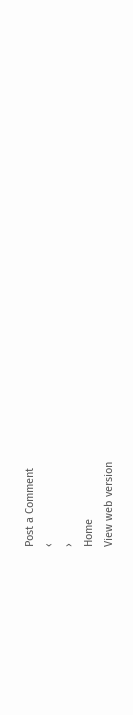Post a Comment
‹
›
Home
View web version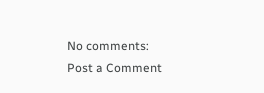No comments:
Post a Comment